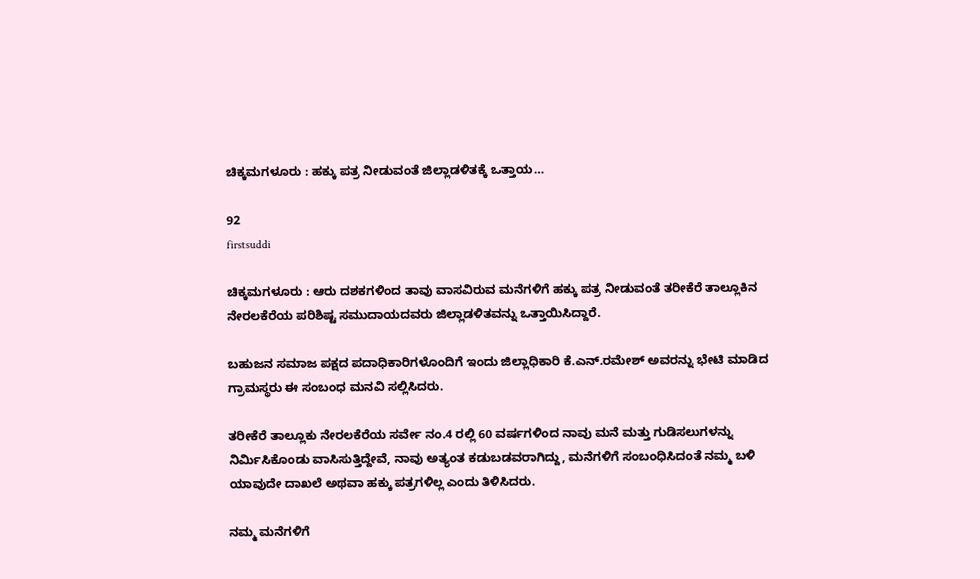ಚಿಕ್ಕಮಗಳೂರು : ಹಕ್ಕು ಪತ್ರ ನೀಡುವಂತೆ ಜಿಲ್ಲಾಡಳಿತಕ್ಕೆ ಒತ್ತಾಯ…

92
firstsuddi

ಚಿಕ್ಕಮಗಳೂರು : ಆರು ದಶಕಗಳಿಂದ ತಾವು ವಾಸವಿರುವ ಮನೆಗಳಿಗೆ ಹಕ್ಕು ಪತ್ರ ನೀಡುವಂತೆ ತರೀಕೆರೆ ತಾಲ್ಲೂಕಿನ ನೇರಲಕೆರೆಯ ಪರಿಶಿಷ್ಟ ಸಮುದಾಯದವರು ಜಿಲ್ಲಾಡಳಿತವನ್ನು ಒತ್ತಾಯಿಸಿದ್ದಾರೆ.

ಬಹುಜನ ಸಮಾಜ ಪಕ್ಷದ ಪದಾಧಿಕಾರಿಗಳೊಂದಿಗೆ ಇಂದು ಜಿಲ್ಲಾಧಿಕಾರಿ ಕೆ.ಎನ್.ರಮೇಶ್ ಅವರನ್ನು ಭೇಟಿ ಮಾಡಿದ ಗ್ರಾಮಸ್ಥರು ಈ ಸಂಬಂಧ ಮನವಿ ಸಲ್ಲಿಸಿದರು.

ತರೀಕೆರೆ ತಾಲ್ಲೂಕು ನೇರಲಕೆರೆಯ ಸರ್ವೇ ನಂ.4 ರಲ್ಲಿ 60 ವರ್ಷಗಳಿಂದ ನಾವು ಮನೆ ಮತ್ತು ಗುಡಿಸಲುಗಳನ್ನು ನಿರ್ಮಿಸಿಕೊಂಡು ವಾಸಿಸುತ್ತಿದ್ದೇವೆ, ನಾವು ಅತ್ಯಂತ ಕಡುಬಡವರಾಗಿದ್ದು, ಮನೆಗಳಿಗೆ ಸಂಬಂಧಿಸಿದಂತೆ ನಮ್ಮ ಬಳಿ ಯಾವುದೇ ದಾಖಲೆ ಅಥವಾ ಹಕ್ಕು ಪತ್ರಗಳಿಲ್ಲ ಎಂದು ತಿಳಿಸಿದರು.

ನಮ್ಮ ಮನೆಗಳಿಗೆ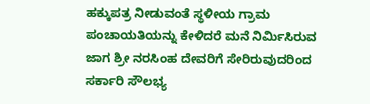ಹಕ್ಕುಪತ್ರ ನೀಡುವಂತೆ ಸ್ಥಳೀಯ ಗ್ರಾಮ ಪಂಚಾಯತಿಯನ್ನು ಕೇಳಿದರೆ ಮನೆ ನಿರ್ಮಿಸಿರುವ ಜಾಗ ಶ್ರೀ ನರಸಿಂಹ ದೇವರಿಗೆ ಸೇರಿರುವುದರಿಂದ ಸರ್ಕಾರಿ ಸೌಲಭ್ಯ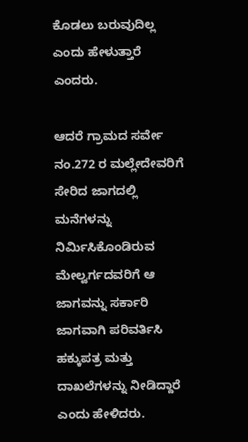ಕೊಡಲು ಬರುವುದಿಲ್ಲ ಎಂದು ಹೇಳುತ್ತಾರೆ ಎಂದರು.

ಆದರೆ ಗ್ರಾಮದ ಸರ್ವೇ ನಂ.272 ರ ಮಲ್ಲೇದೇವರಿಗೆ ಸೇರಿದ ಜಾಗದಲ್ಲಿ ಮನೆಗಳನ್ನು ನಿರ್ಮಿಸಿಕೊಂಡಿರುವ ಮೇಲ್ವರ್ಗದವರಿಗೆ ಆ ಜಾಗವನ್ನು ಸರ್ಕಾರಿ ಜಾಗವಾಗಿ ಪರಿವರ್ತಿಸಿ ಹಕ್ಕುಪತ್ರ ಮತ್ತು ದಾಖಲೆಗಳನ್ನು ನೀಡಿದ್ದಾರೆ ಎಂದು ಹೇಳಿದರು.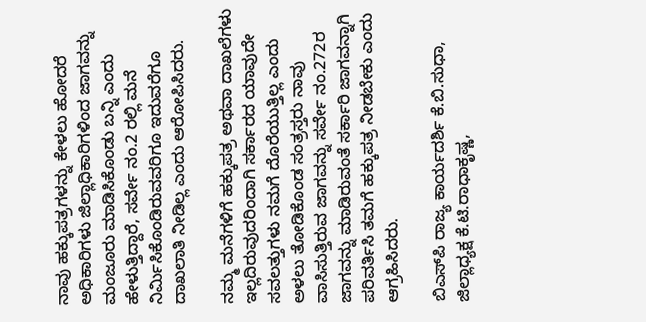ನಾವು ಹಕ್ಕುಪತ್ರಗಳನ್ನು ಕೇಳಲು ಹೋದರೆ ಅಧಿಕಾರಿಗಳು ಜಿಲ್ಲಾಧಿಕಾರಿಗಳಿಂದ ಜಾಗವನ್ನು ಮಂಜೂರು ಮಾಡಿಸಿಕೊಂಡು ಬನ್ನಿ ಎಂದು ಹೇಳುತ್ತಿದ್ದಾರೆ, ಸರ್ವೇ ನಂ.2 ರಲ್ಲಿ ಮನೆ ನಿರ್ಮಿಸಿಕೊಂಡಿರುವವರಿಗೂ ಇದುವರೆಗೂ ದಾಖಲಾತಿ ನೀಡಿಲ್ಲ ಎಂದು ಆರೋಪಿಸಿದರು.

ನಮ್ಮ ಮನೆಗಳಿಗೆ ಹಕ್ಕುಪತ್ರ ಅಥವಾ ದಾಖಲೆಗಳು ಇಲ್ಲದಿರುವುದರಿಂದಾಗಿ ಸರ್ಕಾರದ ಯಾವುದೇ ಸವಲತ್ತುಗಳು ನಮಗೆ ದೊರೆಯುತ್ತಿಲ್ಲ ಎಂದು ಅಳಲು ತೋಡಿಕೊಂಡ ಸಂತ್ರಸ್ತರು ನಾವು ವಾಸಿಸುತ್ತಿರುವ ಜಾಗವನ್ನು ಸರ್ವೇ ನಂ.272ರ ಜಾಗವನ್ನು ಮಾಡಿರುವಂತೆ ಸರ್ಕಾರಿ ಜಾಗವನ್ನಾಗಿ ಪರಿವರ್ತಿಸಿ ತಮಗೆ ಹಕ್ಕುಪತ್ರ ನೀಡಬೇಕು ಎಂದು ಆಗ್ರಹಿಸಿದರು.

ಬಿಎಸ್‍ಪಿ ರಾಜ್ಯ ಕಾರ್ಯದರ್ಶಿ ಕೆ.ಬಿ.ಸುಧಾ, ಜಿಲ್ಲಾಧ್ಯಕ್ಷ ಕೆ.ಟಿ.ರಾಧಾಕೃಷ್ಣ,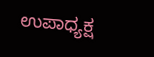ಉಪಾಧ್ಯಕ್ಷ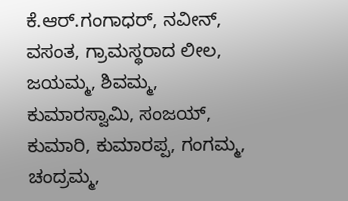ಕೆ.ಆರ್.ಗಂಗಾಧರ್, ನವೀನ್, ವಸಂತ, ಗ್ರಾಮಸ್ಥರಾದ ಲೀಲ, ಜಯಮ್ಮ, ಶಿವಮ್ಮ, ಕುಮಾರಸ್ವಾಮಿ, ಸಂಜಯ್, ಕುಮಾರಿ, ಕುಮಾರಪ್ಪ, ಗಂಗಮ್ಮ, ಚಂದ್ರಮ್ಮ,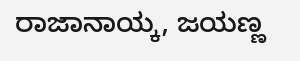ರಾಜಾನಾಯ್ಕ, ಜಯಣ್ಣ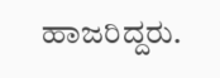ಹಾಜರಿದ್ದರು.